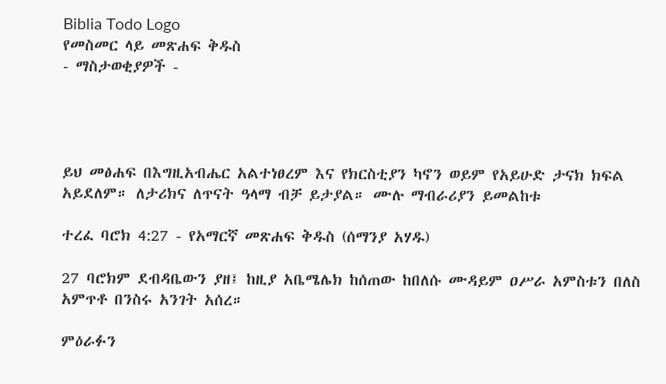Biblia Todo Logo
የመስመር ላይ መጽሐፍ ቅዱስ
- ማስታወቂያዎች -




ይህ መፅሐፍ በእግዚአብሔር አልተነፀረም እና የክርስቲያን ካኖን ወይም የአይሁድ ታናክ ክፍል አይደለም። ለታሪክና ለጥናት ዓላማ ብቻ ይታያል። ሙሉ ማብራሪያን ይመልከቱ

ተረፈ ባሮክ 4:27 - የአማርኛ መጽሐፍ ቅዱስ (ሰማንያ አሃዱ)

27 ባሮክም ደብዳቤውን ያዘ፤ ከዚያ አቤሜሌክ ከሰጠው ከበለሱ ሙዳይም ዐሥራ አምስቱን በለስ አምጥቶ በንስሩ አንገት አሰረ።

ምዕራፉን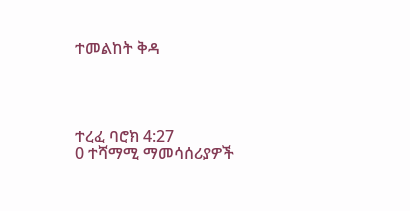ተመልከት ቅዳ




ተረፈ ባሮክ 4:27
0 ተሻማሚ ማመሳሰሪያዎች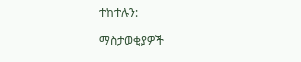ተከተሉን:

ማስታወቂያዎች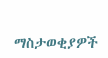ማስታወቂያዎች